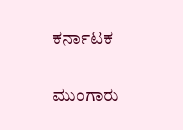ಕರ್ನಾಟಕ

ಮುಂಗಾರು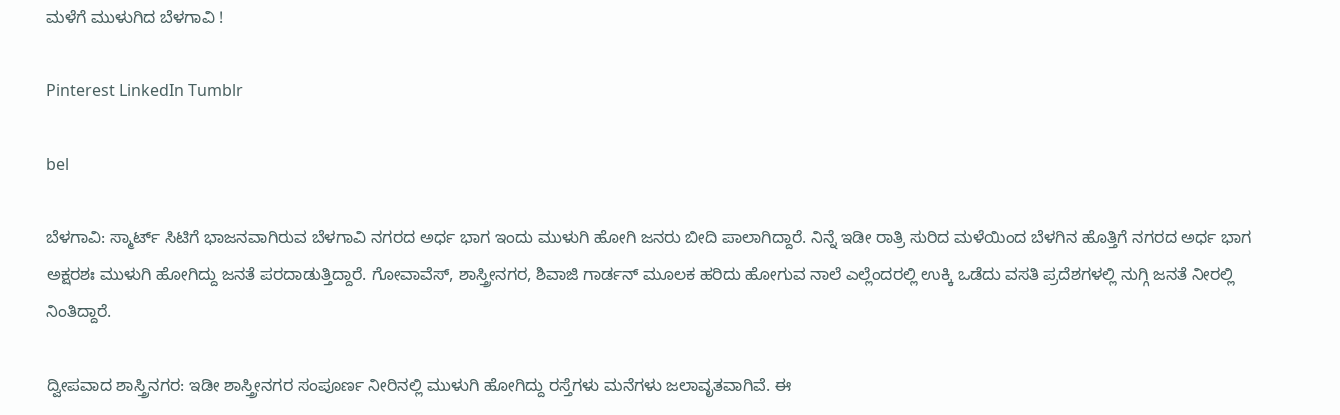ಮಳೆಗೆ ಮುಳುಗಿದ ಬೆಳಗಾವಿ !

Pinterest LinkedIn Tumblr

bel

ಬೆಳಗಾವಿ: ಸ್ಮಾರ್ಟ್ ಸಿಟಿಗೆ ಭಾಜನವಾಗಿರುವ ಬೆಳಗಾವಿ ನಗರದ ಅರ್ಧ ಭಾಗ ಇಂದು ಮುಳುಗಿ ಹೋಗಿ ಜನರು ಬೀದಿ ಪಾಲಾಗಿದ್ದಾರೆ. ನಿನ್ನೆ ಇಡೀ ರಾತ್ರಿ ಸುರಿದ ಮಳೆಯಿಂದ ಬೆಳಗಿನ ಹೊತ್ತಿಗೆ ನಗರದ ಅರ್ಧ ಭಾಗ ಅಕ್ಷರಶಃ ಮುಳುಗಿ ಹೋಗಿದ್ದು ಜನತೆ ಪರದಾಡುತ್ತಿದ್ದಾರೆ. ಗೋವಾವೆಸ್, ಶಾಸ್ತ್ರೀನಗರ, ಶಿವಾಜಿ ಗಾರ್ಡನ್ ಮೂಲಕ ಹರಿದು ಹೋಗುವ ನಾಲೆ ಎಲ್ಲೆಂದರಲ್ಲಿ ಉಕ್ಕಿ ಒಡೆದು ವಸತಿ ಪ್ರದೆಶಗಳಲ್ಲಿ ನುಗ್ಗಿ ಜನತೆ ನೀರಲ್ಲಿ ನಿಂತಿದ್ದಾರೆ.

ದ್ವೀಪವಾದ ಶಾಸ್ತ್ರಿನಗರ: ಇಡೀ ಶಾಸ್ತ್ರೀನಗರ ಸಂಪೂರ್ಣ ನೀರಿನಲ್ಲಿ ಮುಳುಗಿ ಹೋಗಿದ್ದು ರಸ್ತೆಗಳು ಮನೆಗಳು ಜಲಾವೃತವಾಗಿವೆ. ಈ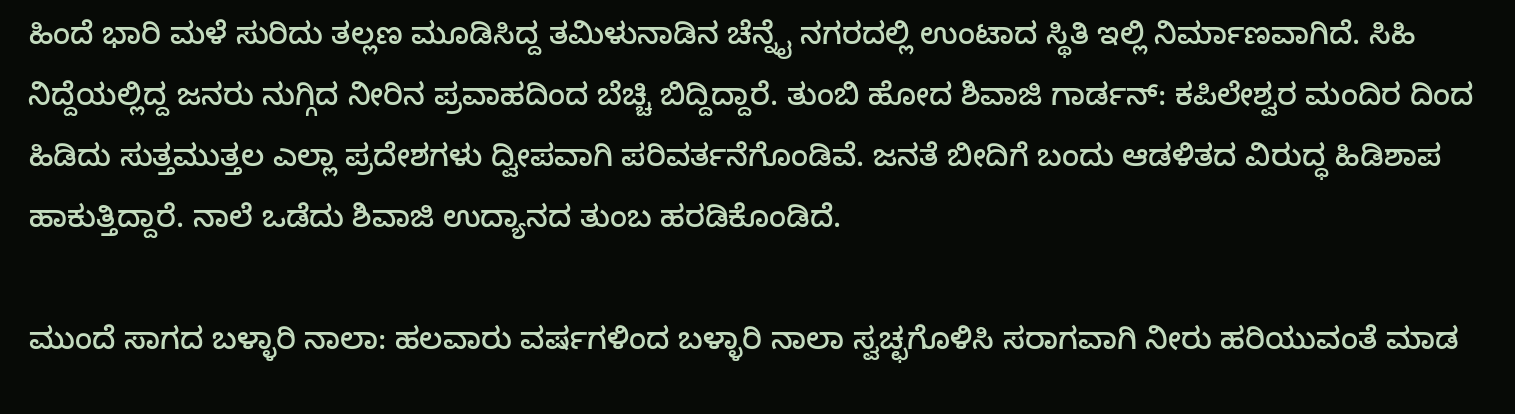ಹಿಂದೆ ಭಾರಿ ಮಳೆ ಸುರಿದು ತಲ್ಲಣ ಮೂಡಿಸಿದ್ದ ತಮಿಳುನಾಡಿನ ಚೆನ್ನೈ ನಗರದಲ್ಲಿ ಉಂಟಾದ ಸ್ಥಿತಿ ಇಲ್ಲಿ ನಿರ್ಮಾಣವಾಗಿದೆ. ಸಿಹಿ ನಿದ್ದೆಯಲ್ಲಿದ್ದ ಜನರು ನುಗ್ಗಿದ ನೀರಿನ ಪ್ರವಾಹದಿಂದ ಬೆಚ್ಚಿ ಬಿದ್ದಿದ್ದಾರೆ. ತುಂಬಿ ಹೋದ ಶಿವಾಜಿ ಗಾರ್ಡನ್: ಕಪಿಲೇಶ್ವರ ಮಂದಿರ ದಿಂದ ಹಿಡಿದು ಸುತ್ತಮುತ್ತಲ ಎಲ್ಲಾ ಪ್ರದೇಶಗಳು ದ್ವೀಪವಾಗಿ ಪರಿವರ್ತನೆಗೊಂಡಿವೆ. ಜನತೆ ಬೀದಿಗೆ ಬಂದು ಆಡಳಿತದ ವಿರುದ್ಧ ಹಿಡಿಶಾಪ ಹಾಕುತ್ತಿದ್ದಾರೆ. ನಾಲೆ ಒಡೆದು ಶಿವಾಜಿ ಉದ್ಯಾನದ ತುಂಬ ಹರಡಿಕೊಂಡಿದೆ.

ಮುಂದೆ ಸಾಗದ ಬಳ್ಳಾರಿ ನಾಲಾ: ಹಲವಾರು ವರ್ಷಗಳಿಂದ ಬಳ್ಳಾರಿ ನಾಲಾ ಸ್ವಚ್ಛಗೊಳಿಸಿ ಸರಾಗವಾಗಿ ನೀರು ಹರಿಯುವಂತೆ ಮಾಡ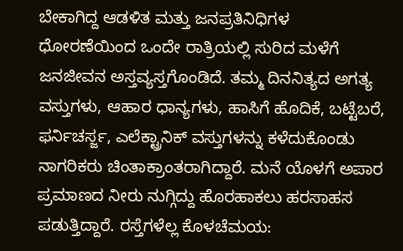ಬೇಕಾಗಿದ್ದ ಆಡಳಿತ ಮತ್ತು ಜನಪ್ರತಿನಿಧಿಗಳ ಧೋರಣೆಯಿಂದ ಒಂದೇ ರಾತ್ರಿಯಲ್ಲಿ ಸುರಿದ ಮಳೆಗೆ ಜನಜೀವನ ಅಸ್ತವ್ಯಸ್ತಗೊಂಡಿದೆ. ತಮ್ಮ ದಿನನಿತ್ಯದ ಅಗತ್ಯ ವಸ್ತುಗಳು, ಆಹಾರ ಧಾನ್ಯಗಳು, ಹಾಸಿಗೆ ಹೊದಿಕೆ, ಬಟ್ಟೆಬರೆ, ಫರ್ನಿಚರ್ಸ್ಜ, ಎಲೆಕ್ಟ್ರಾನಿಕ್ ವಸ್ತುಗಳನ್ನು ಕಳೆದುಕೊಂಡು ನಾಗರಿಕರು ಚಿಂತಾಕ್ರಾಂತರಾಗಿದ್ದಾರೆ. ಮನೆ ಯೊಳಗೆ ಅಪಾರ ಪ್ರಮಾಣದ ನೀರು ನುಗ್ಗಿದ್ದು ಹೊರಹಾಕಲು ಹರಸಾಹಸ ಪಡುತ್ತಿದ್ದಾರೆ. ರಸ್ತೆಗಳೆಲ್ಲ ಕೊಳಚೆಮಯ: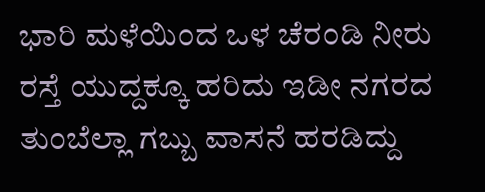ಭಾರಿ ಮಳೆಯಿಂದ ಒಳ ಚೆರಂಡಿ ನೀರು ರಸ್ತೆ ಯುದ್ದಕ್ಕೂ ಹರಿದು ಇಡೀ ನಗರದ ತುಂಬೆಲ್ಲಾ ಗಬ್ಬು ವಾಸನೆ ಹರಡಿದ್ದು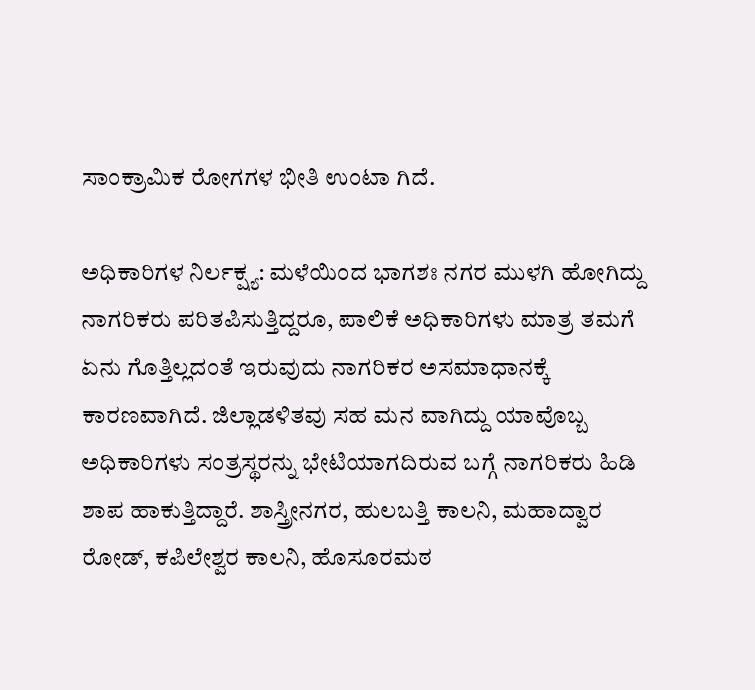ಸಾಂಕ್ರಾಮಿಕ ರೋಗಗಳ ಭೀತಿ ಉಂಟಾ ಗಿದೆ.

ಅಧಿಕಾರಿಗಳ ನಿರ್ಲಕ್ಷ್ಯ: ಮಳೆಯಿಂದ ಭಾಗಶಃ ನಗರ ಮುಳಗಿ ಹೋಗಿದ್ದು ನಾಗರಿಕರು ಪರಿತಪಿಸುತ್ತಿದ್ದರೂ, ಪಾಲಿಕೆ ಅಧಿಕಾರಿಗಳು ಮಾತ್ರ ತಮಗೆ ಏನು ಗೊತ್ತಿಲ್ಲದಂತೆ ಇರುವುದು ನಾಗರಿಕರ ಅಸಮಾಧಾನಕ್ಕೆ ಕಾರಣವಾಗಿದೆ. ಜಿಲ್ಲಾಡಳಿತವು ಸಹ ಮನ ವಾಗಿದ್ದು ಯಾವೊಬ್ಬ ಅಧಿಕಾರಿಗಳು ಸಂತ್ರಸ್ಥರನ್ನು ಭೇಟಿಯಾಗದಿರುವ ಬಗ್ಗೆ ನಾಗರಿಕರು ಹಿಡಿ ಶಾಪ ಹಾಕುತ್ತಿದ್ದಾರೆ. ಶಾಸ್ತ್ರೀನಗರ, ಹುಲಬತ್ತಿ ಕಾಲನಿ, ಮಹಾದ್ವಾರ ರೋಡ್, ಕಪಿಲೇಶ್ವರ ಕಾಲನಿ, ಹೊಸೂರಮಠ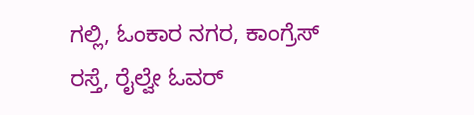ಗಲ್ಲಿ, ಓಂಕಾರ ನಗರ, ಕಾಂಗ್ರೆಸ್ ರಸ್ತೆ, ರೈಲ್ವೇ ಓವರ್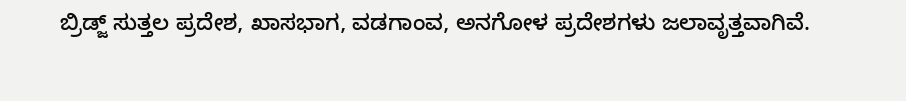ಬ್ರಿಡ್ಜ್ ಸುತ್ತಲ ಪ್ರದೇಶ, ಖಾಸಭಾಗ, ವಡಗಾಂವ, ಅನಗೋಳ ಪ್ರದೇಶಗಳು ಜಲಾವೃತ್ತವಾಗಿವೆ.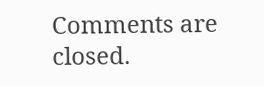Comments are closed.